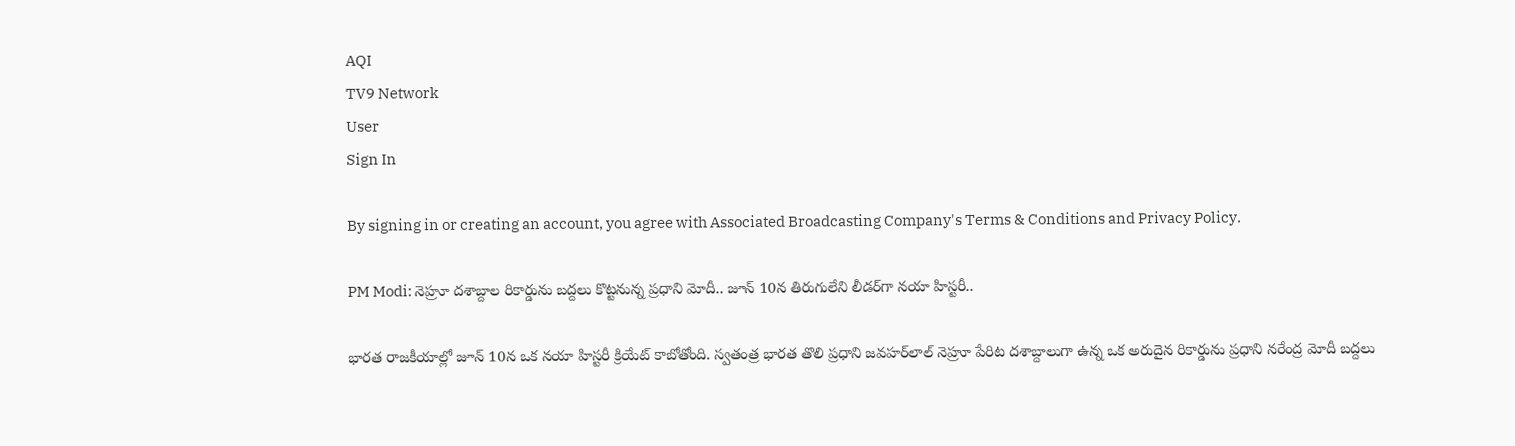AQI
TV9 Network
User
Sign In

By signing in or creating an account, you agree with Associated Broadcasting Company's Terms & Conditions and Privacy Policy.

PM Modi: నెహ్రూ దశాబ్దాల రికార్డును బద్దలు కొట్టనున్న ప్రధాని మోదీ.. జూన్ 10న తిరుగులేని లీడర్‌గా నయా హిస్టరీ..

భారత రాజకీయాల్లో జూన్ 10న ఒక నయా హిస్టరీ క్రియేట్ కాబోతోంది. స్వతంత్ర భారత తొలి ప్రధాని జవహర్‌లాల్ నెహ్రూ పేరిట దశాబ్దాలుగా ఉన్న ఒక అరుదైన రికార్డును ప్రధాని నరేంద్ర మోదీ బద్దలు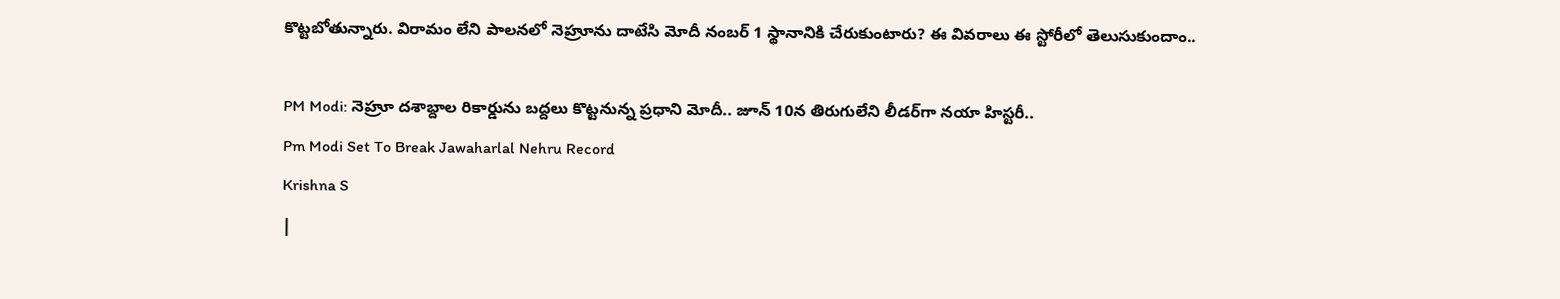కొట్టబోతున్నారు. విరామం లేని పాలనలో నెహ్రూను దాటేసి మోదీ నంబర్ 1 స్థానానికి చేరుకుంటారు? ఈ వివరాలు ఈ స్టోరీలో తెలుసుకుందాం..

PM Modi: నెహ్రూ దశాబ్దాల రికార్డును బద్దలు కొట్టనున్న ప్రధాని మోదీ.. జూన్ 10న తిరుగులేని లీడర్‌గా నయా హిస్టరీ..
Pm Modi Set To Break Jawaharlal Nehru Record
Krishna S
|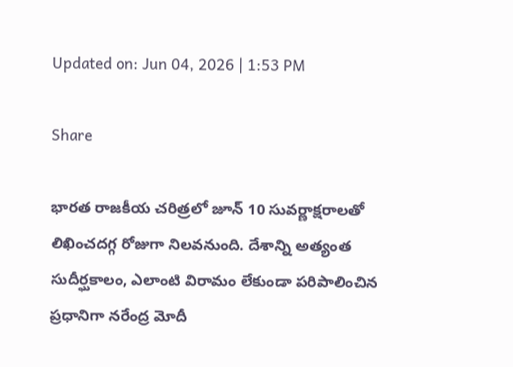Updated on: Jun 04, 2026 | 1:53 PM

Share

భారత రాజకీయ చరిత్రలో జూన్ 10 సువర్ణాక్షరాలతో లిఖించదగ్గ రోజుగా నిలవనుంది. దేశాన్ని అత్యంత సుదీర్ఘకాలం, ఎలాంటి విరామం లేకుండా పరిపాలించిన ప్రధానిగా నరేంద్ర మోదీ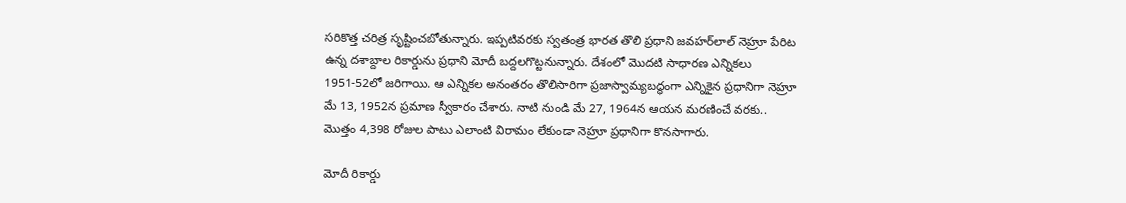సరికొత్త చరిత్ర సృష్టించబోతున్నారు. ఇప్పటివరకు స్వతంత్ర భారత తొలి ప్రధాని జవహర్‌లాల్ నెహ్రూ పేరిట ఉన్న దశాబ్దాల రికార్డును ప్రధాని మోదీ బద్దలగొట్టనున్నారు. దేశంలో మొదటి సాధారణ ఎన్నికలు 1951-52లో జరిగాయి. ఆ ఎన్నికల అనంతరం తొలిసారిగా ప్రజాస్వామ్యబద్ధంగా ఎన్నికైన ప్రధానిగా నెహ్రూ మే 13, 1952న ప్రమాణ స్వీకారం చేశారు. నాటి నుండి మే 27, 1964న ఆయన మరణించే వరకు.. మొత్తం 4,398 రోజుల పాటు ఎలాంటి విరామం లేకుండా నెహ్రూ ప్రధానిగా కొనసాగారు.

మోదీ రికార్డు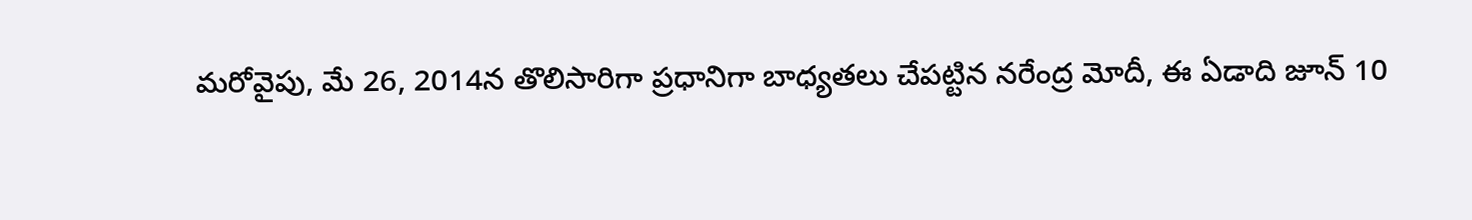మరోవైపు, మే 26, 2014న తొలిసారిగా ప్రధానిగా బాధ్యతలు చేపట్టిన నరేంద్ర మోదీ, ఈ ఏడాది జూన్ 10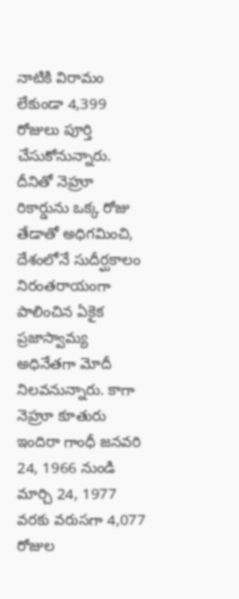నాటికి విరామం లేకుండా 4,399 రోజులు పూర్తి చేసుకోనున్నారు. దీనితో నెహ్రూ రికార్డును ఒక్క రోజు తేడాతో అధిగమించి, దేశంలోనే సుదీర్ఘకాలం నిరంతరాయంగా పాలించిన ఏకైక ప్రజాస్వామ్య అధినేతగా మోదీ నిలవనున్నారు. కాగా నెహ్రూ కూతురు ఇందిరా గాంధీ జనవరి 24, 1966 నుండి మార్చి 24, 1977 వరకు వరుసగా 4,077 రోజుల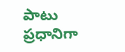పాటు ప్రధానిగా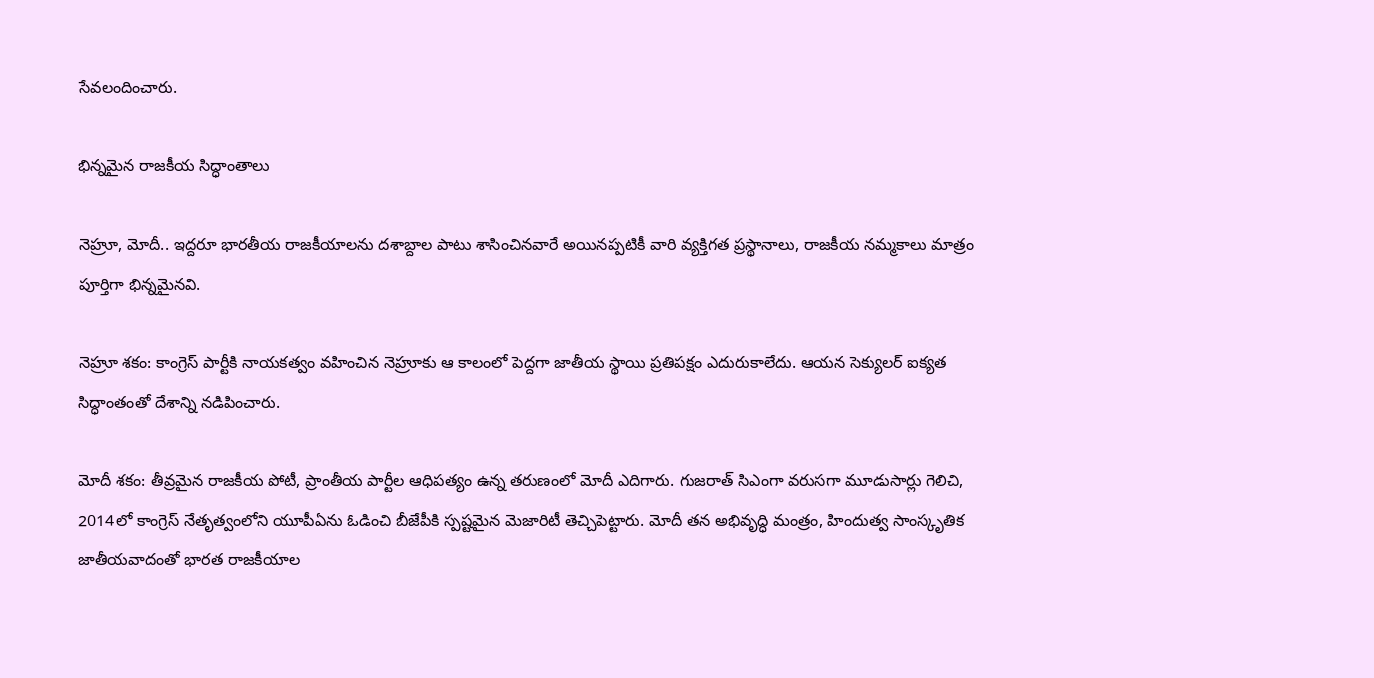సేవలందించారు.

భిన్నమైన రాజకీయ సిద్ధాంతాలు

నెహ్రూ, మోదీ.. ఇద్దరూ భారతీయ రాజకీయాలను దశాబ్దాల పాటు శాసించినవారే అయినప్పటికీ వారి వ్యక్తిగత ప్రస్థానాలు, రాజకీయ నమ్మకాలు మాత్రం పూర్తిగా భిన్నమైనవి.

నెహ్రూ శకం: కాంగ్రెస్ పార్టీకి నాయకత్వం వహించిన నెహ్రూకు ఆ కాలంలో పెద్దగా జాతీయ స్థాయి ప్రతిపక్షం ఎదురుకాలేదు. ఆయన సెక్యులర్ ఐక్యత సిద్ధాంతంతో దేశాన్ని నడిపించారు.

మోదీ శకం: తీవ్రమైన రాజకీయ పోటీ, ప్రాంతీయ పార్టీల ఆధిపత్యం ఉన్న తరుణంలో మోదీ ఎదిగారు. గుజరాత్ సిఎంగా వరుసగా మూడుసార్లు గెలిచి, 2014లో కాంగ్రెస్ నేతృత్వంలోని యూపీఏను ఓడించి బీజేపీకి స్పష్టమైన మెజారిటీ తెచ్చిపెట్టారు. మోదీ తన అభివృద్ధి మంత్రం, హిందుత్వ సాంస్కృతిక జాతీయవాదంతో భారత రాజకీయాల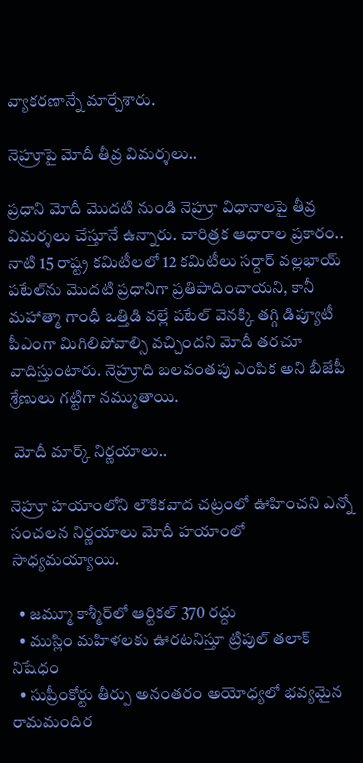వ్యాకరణాన్నే మార్చేశారు.

నెహ్రూపై మోదీ తీవ్ర విమర్శలు..

ప్రధాని మోదీ మొదటి నుండి నెహ్రూ విధానాలపై తీవ్ర విమర్శలు చేస్తూనే ఉన్నారు. చారిత్రక ఆధారాల ప్రకారం.. నాటి 15 రాష్ట్ర కమిటీలలో 12 కమిటీలు సర్దార్ వల్లభాయ్ పటేల్‌ను మొదటి ప్రధానిగా ప్రతిపాదించాయని, కానీ మహాత్మా గాంధీ ఒత్తిడి వల్లే పటేల్ వెనక్కి తగ్గి డిప్యూటీ పీఎంగా మిగిలిపోవాల్సి వచ్చిందని మోదీ తరచూ వాదిస్తుంటారు. నెహ్రూది బలవంతపు ఎంపిక అని బీజేపీ శ్రేణులు గట్టిగా నమ్ముతాయి.

 మోదీ మార్క్ నిర్ణయాలు..

నెహ్రూ హయాంలోని లౌకికవాద చట్రంలో ఊహించని ఎన్నో సంచలన నిర్ణయాలు మోదీ హయాంలో సాధ్యమయ్యాయి.

  • జమ్మూ కాశ్మీర్‌లో ఆర్టికల్ 370 రద్దు
  • ముస్లిం మహిళలకు ఊరటనిస్తూ ట్రిపుల్ తలాక్ నిషేధం
  • సుప్రీంకోర్టు తీర్పు అనంతరం అయోధ్యలో భవ్యమైన రామమందిర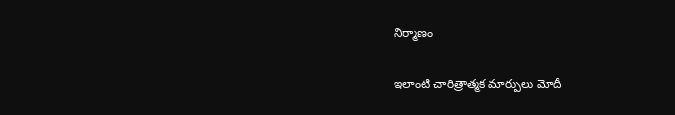నిర్మాణం

ఇలాంటి చారిత్రాత్మక మార్పులు మోదీ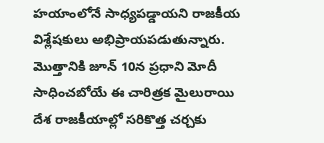హయాంలోనే సాధ్యపడ్డాయని రాజకీయ విశ్లేషకులు అభిప్రాయపడుతున్నారు. మొత్తానికి జూన్ 10న ప్రధాని మోదీ సాధించబోయే ఈ చారిత్రక మైలురాయి దేశ రాజకీయాల్లో సరికొత్త చర్చకు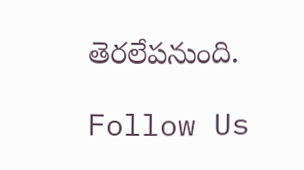తెరలేపనుంది.

Follow Us